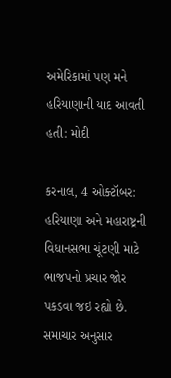અમેરિકામાં પણ મને હરિયાણાની યાદ આવતી હતી: મોદી

કરનાલ, 4 ઓક્ટૉબર: હરિયાણા અને મહારાષ્ટ્રની વિધાનસભા ચૂંટણી માટે ભાજપનો પ્રચાર જોર પકડવા જઇ રહ્યો છે. સમાચાર અનુસાર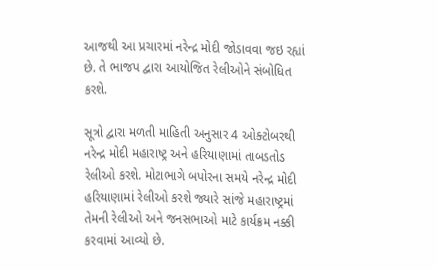આજથી આ પ્રચારમાં નરેન્દ્ર મોદી જોડાવવા જઇ રહ્યાં છે. તે ભાજપ દ્વારા આયોજિત રેલીઓને સંબોધિત કરશે.

સૂત્રો દ્વારા મળતી માહિતી અનુસાર 4 ઓક્ટોબરથી નરેન્દ્ર મોદી મહારાષ્ટ્ર અને હરિયાણામાં તાબડતોડ રેલીઓ કરશે. મોટાભાગે બપોરના સમયે નરેન્દ્ર મોદી હરિયાણામાં રેલીઓ કરશે જ્યારે સાંજે મહારાષ્ટ્રમાં તેમની રેલીઓ અને જનસભાઓ માટે કાર્યક્રમ નક્કી કરવામાં આવ્યો છે.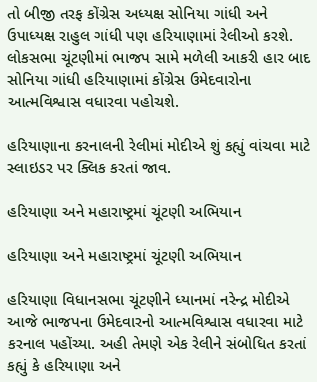તો બીજી તરફ કોંગ્રેસ અધ્યક્ષ સોનિયા ગાંધી અને ઉપાધ્યક્ષ રાહુલ ગાંધી પણ હરિયાણામાં રેલીઓ કરશે. લોકસભા ચૂંટણીમાં ભાજપ સામે મળેલી આકરી હાર બાદ સોનિયા ગાંધી હરિયાણામાં કોંગ્રેસ ઉમેદવારોના આત્મવિશ્વાસ વધારવા પહોચશે.

હરિયાણાના કરનાલની રેલીમાં મોદીએ શું કહ્યું વાંચવા માટે સ્લાઇડર પર ક્લિક કરતાં જાવ.

હરિયાણા અને મહારાષ્ટ્રમાં ચૂંટણી અભિયાન

હરિયાણા અને મહારાષ્ટ્રમાં ચૂંટણી અભિયાન

હરિયાણા વિધાનસભા ચૂંટણીને ધ્યાનમાં નરેન્દ્ર મોદીએ આજે ભાજપના ઉમેદવારનો આત્મવિશ્વાસ વધારવા માટે કરનાલ પહોંચ્યા. અહી તેમણે એક રેલીને સંબોધિત કરતાં કહ્યું કે હરિયાણા અને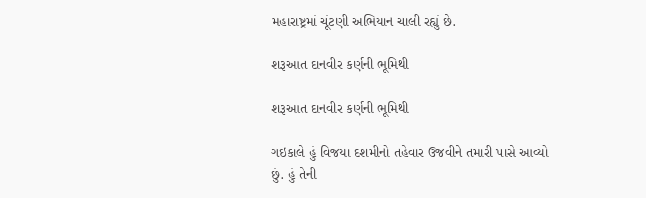મહારાષ્ટ્રમાં ચૂંટણી અભિયાન ચાલી રહ્યું છે.

શરૂઆત દાનવીર કર્ણની ભૂમિથી

શરૂઆત દાનવીર કર્ણની ભૂમિથી

ગઇકાલે હું વિજયા દશમીનો તહેવાર ઉજવીને તમારી પાસે આવ્યો છું. હું તેની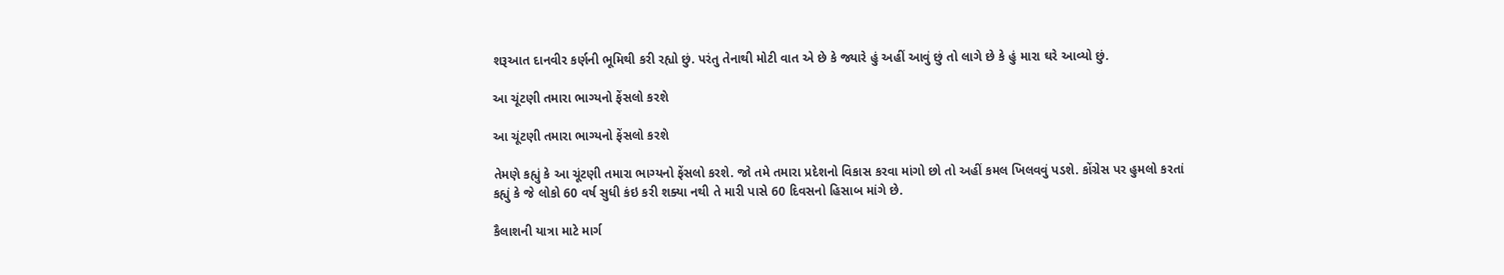શરૂઆત દાનવીર કર્ણની ભૂમિથી કરી રહ્યો છું. પરંતુ તેનાથી મોટી વાત એ છે કે જ્યારે હું અહીં આવું છું તો લાગે છે કે હું મારા ઘરે આવ્યો છું.

આ ચૂંટણી તમારા ભાગ્યનો ફેંસલો કરશે

આ ચૂંટણી તમારા ભાગ્યનો ફેંસલો કરશે

તેમણે કહ્યું કે આ ચૂંટણી તમારા ભાગ્યનો ફેંસલો કરશે. જો તમે તમારા પ્રદેશનો વિકાસ કરવા માંગો છો તો અહીં કમલ ખિલવવું પડશે. કોંગ્રેસ પર હુમલો કરતાં કહ્યું કે જે લોકો 60 વર્ષ સુધી કંઇ કરી શક્યા નથી તે મારી પાસે 60 દિવસનો હિસાબ માંગે છે.

કૈલાશની યાત્રા માટે માર્ગ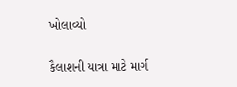ખોલાવ્યો

કૈલાશની યાત્રા માટે માર્ગ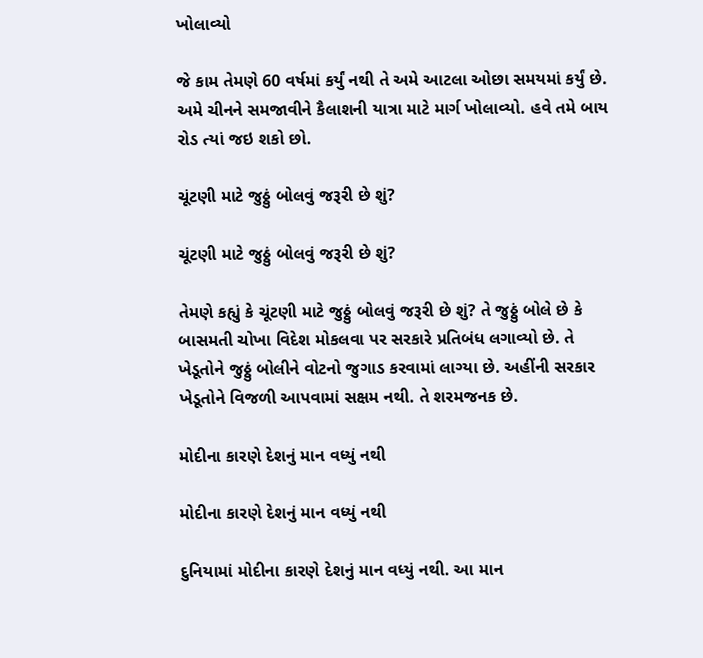ખોલાવ્યો

જે કામ તેમણે 60 વર્ષમાં કર્યું નથી તે અમે આટલા ઓછા સમયમાં કર્યું છે. અમે ચીનને સમજાવીને કૈલાશની યાત્રા માટે માર્ગ ખોલાવ્યો. હવે તમે બાય રોડ ત્યાં જઇ શકો છો.

ચૂંટણી માટે જુઠ્ઠું બોલવું જરૂરી છે શું?

ચૂંટણી માટે જુઠ્ઠું બોલવું જરૂરી છે શું?

તેમણે કહ્યું કે ચૂંટણી માટે જુઠ્ઠું બોલવું જરૂરી છે શું? તે જુઠ્ઠું બોલે છે કે બાસમતી ચોખા વિદેશ મોકલવા પર સરકારે પ્રતિબંધ લગાવ્યો છે. તે ખેડૂતોને જુઠ્ઠું બોલીને વોટનો જુગાડ કરવામાં લાગ્યા છે. અહીંની સરકાર ખેડૂતોને વિજળી આપવામાં સક્ષમ નથી. તે શરમજનક છે.

મોદીના કારણે દેશનું માન વધ્યું નથી

મોદીના કારણે દેશનું માન વધ્યું નથી

દુનિયામાં મોદીના કારણે દેશનું માન વધ્યું નથી. આ માન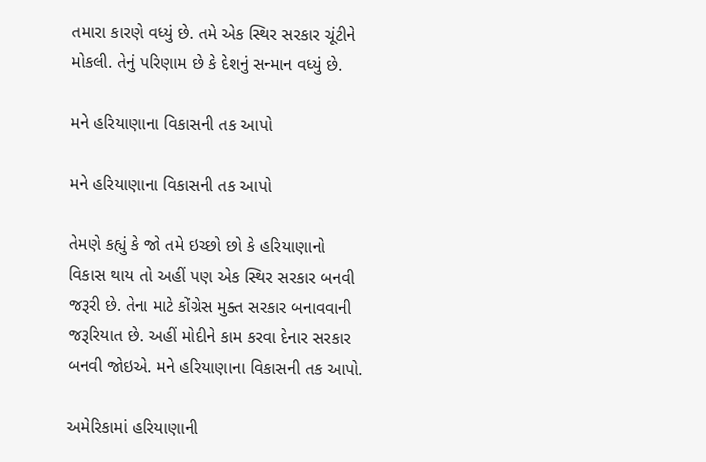તમારા કારણે વધ્યું છે. તમે એક સ્થિર સરકાર ચૂંટીને મોકલી. તેનું પરિણામ છે કે દેશનું સન્માન વધ્યું છે.

મને હરિયાણાના વિકાસની તક આપો

મને હરિયાણાના વિકાસની તક આપો

તેમણે કહ્યું કે જો તમે ઇચ્છો છો કે હરિયાણાનો વિકાસ થાય તો અહીં પણ એક સ્થિર સરકાર બનવી જરૂરી છે. તેના માટે કોંગ્રેસ મુક્ત સરકાર બનાવવાની જરૂરિયાત છે. અહીં મોદીને કામ કરવા દેનાર સરકાર બનવી જોઇએ. મને હરિયાણાના વિકાસની તક આપો.

અમેરિકામાં હરિયાણાની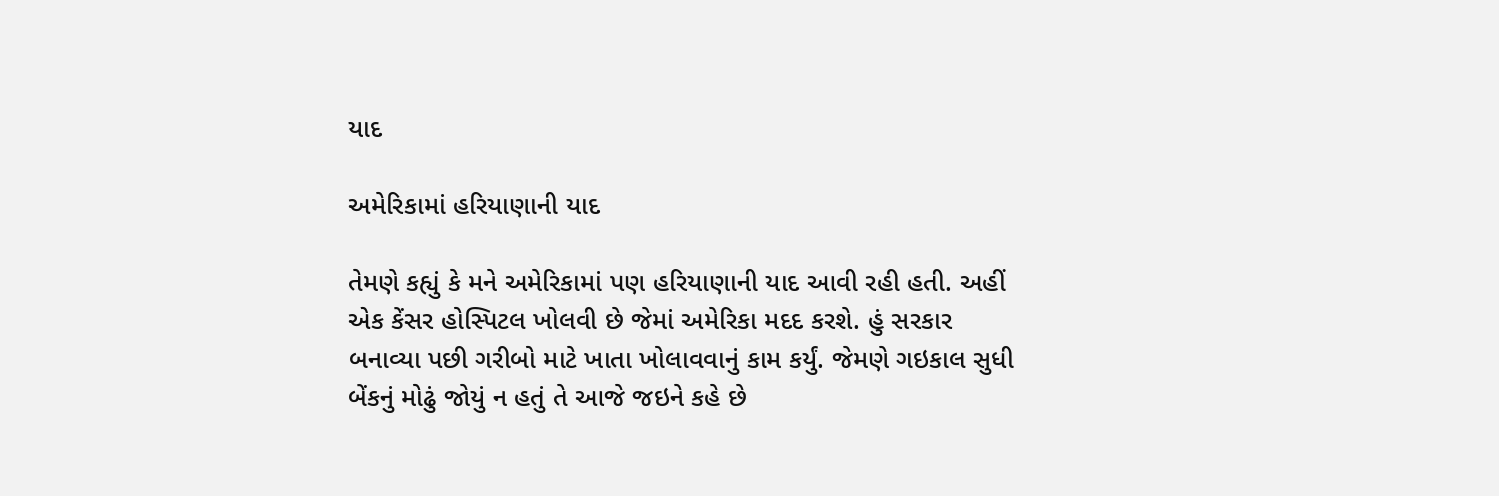યાદ

અમેરિકામાં હરિયાણાની યાદ

તેમણે કહ્યું કે મને અમેરિકામાં પણ હરિયાણાની યાદ આવી રહી હતી. અહીં એક કેંસર હોસ્પિટલ ખોલવી છે જેમાં અમેરિકા મદદ કરશે. હું સરકાર બનાવ્યા પછી ગરીબો માટે ખાતા ખોલાવવાનું કામ કર્યું. જેમણે ગઇકાલ સુધી બેંકનું મોઢું જોયું ન હતું તે આજે જઇને કહે છે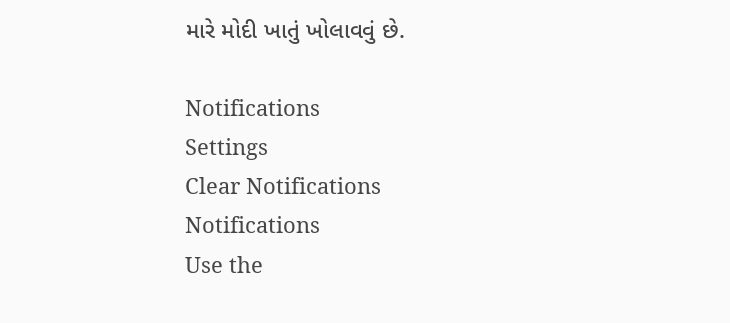મારે મોદી ખાતું ખોલાવવું છે.

Notifications
Settings
Clear Notifications
Notifications
Use the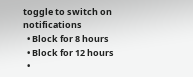toggle to switch on notifications
  • Block for 8 hours
  • Block for 12 hours
  •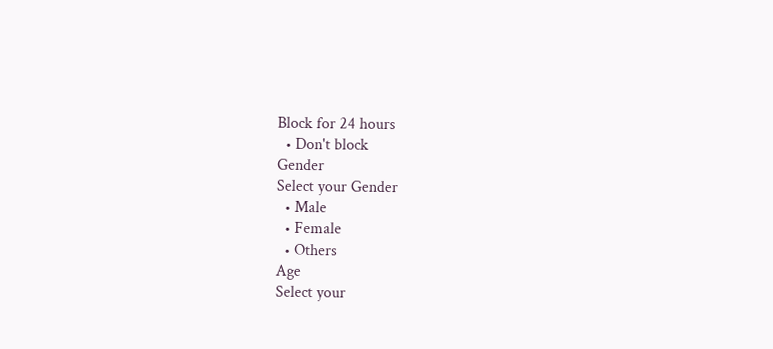Block for 24 hours
  • Don't block
Gender
Select your Gender
  • Male
  • Female
  • Others
Age
Select your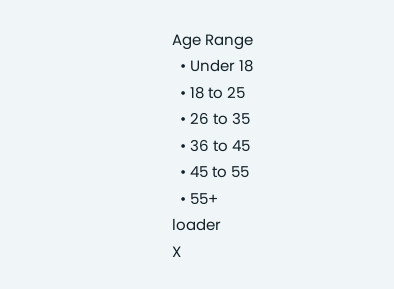Age Range
  • Under 18
  • 18 to 25
  • 26 to 35
  • 36 to 45
  • 45 to 55
  • 55+
loader
X